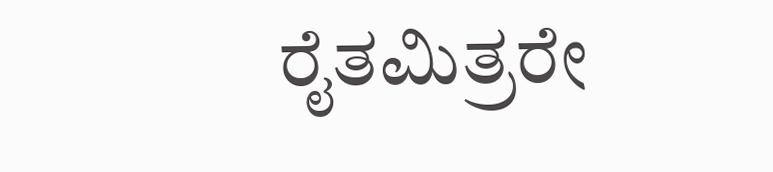ರೈತಮಿತ್ರರೇ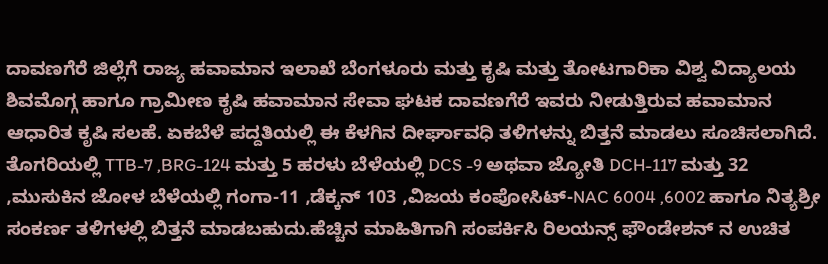ದಾವಣಗೆರೆ ಜಿಲ್ಲೆಗೆ ರಾಜ್ಯ ಹವಾಮಾನ ಇಲಾಖೆ ಬೆಂಗಳೂರು ಮತ್ತು ಕೃಷಿ ಮತ್ತು ತೋಟಗಾರಿಕಾ ವಿಶ್ವ ವಿದ್ಯಾಲಯ ಶಿವಮೊಗ್ಗ ಹಾಗೂ ಗ್ರಾಮೀಣ ಕೃಷಿ ಹವಾಮಾನ ಸೇವಾ ಘಟಕ ದಾವಣಗೆರೆ ಇವರು ನೀಡುತ್ತಿರುವ ಹವಾಮಾನ ಆಧಾರಿತ ಕೃಷಿ ಸಲಹೆ. ಏಕಬೆಳೆ ಪದ್ದತಿಯಲ್ಲಿ ಈ ಕೆಳಗಿನ ದೀರ್ಘಾವಧಿ ತಳಿಗಳನ್ನು ಬಿತ್ತನೆ ಮಾಡಲು ಸೂಚಿಸಲಾಗಿದೆ. ತೊಗರಿಯಲ್ಲಿ TTB-7 ,BRG-124 ಮತ್ತು 5 ಹರಳು ಬೆಳೆಯಲ್ಲಿ DCS -9 ಅಥವಾ ಜ್ಯೋತಿ DCH-117 ಮತ್ತು 32 ,ಮುಸುಕಿನ ಜೋಳ ಬೆಳೆಯಲ್ಲಿ ಗಂಗಾ-11 ,ಡೆಕ್ಕನ್ 103 ,ವಿಜಯ ಕಂಪೋಸಿಟ್-NAC 6004 ,6002 ಹಾಗೂ ನಿತ್ಯಶ್ರೀ ಸಂಕರ್ಣ ತಳಿಗಳಲ್ಲಿ ಬಿತ್ತನೆ ಮಾಡಬಹುದು.ಹೆಚ್ಚಿನ ಮಾಹಿತಿಗಾಗಿ ಸಂಪರ್ಕಿಸಿ ರಿಲಯನ್ಸ್ ಫೌಂಡೇಶನ್ ನ ಉಚಿತ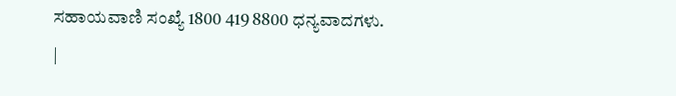ಸಹಾಯವಾಣಿ ಸಂಖ್ಯೆ 1800 419 8800 ಧನ್ಯವಾದಗಳು.
|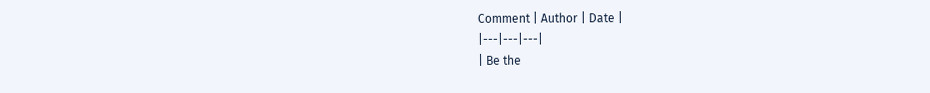Comment | Author | Date |
|---|---|---|
| Be the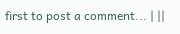first to post a comment... | ||